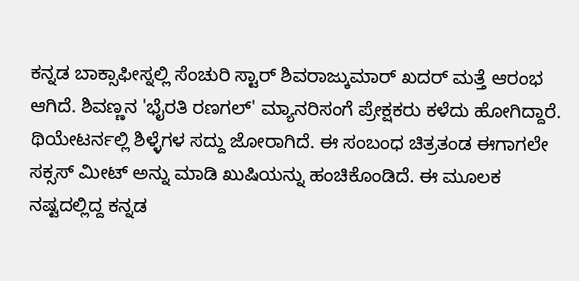ಕನ್ನಡ ಬಾಕ್ಸಾಫೀಸ್ನಲ್ಲಿ ಸೆಂಚುರಿ ಸ್ಟಾರ್ ಶಿವರಾಜ್ಕುಮಾರ್ ಖದರ್ ಮತ್ತೆ ಆರಂಭ ಆಗಿದೆ. ಶಿವಣ್ಣನ 'ಭೈರತಿ ರಣಗಲ್' ಮ್ಯಾನರಿಸಂಗೆ ಪ್ರೇಕ್ಷಕರು ಕಳೆದು ಹೋಗಿದ್ದಾರೆ. ಥಿಯೇಟರ್ನಲ್ಲಿ ಶಿಳ್ಳೆಗಳ ಸದ್ದು ಜೋರಾಗಿದೆ. ಈ ಸಂಬಂಧ ಚಿತ್ರತಂಡ ಈಗಾಗಲೇ ಸಕ್ಸಸ್ ಮೀಟ್ ಅನ್ನು ಮಾಡಿ ಖುಷಿಯನ್ನು ಹಂಚಿಕೊಂಡಿದೆ. ಈ ಮೂಲಕ ನಷ್ಟದಲ್ಲಿದ್ದ ಕನ್ನಡ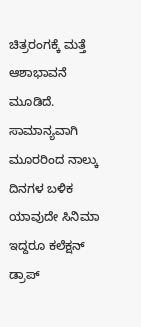ಚಿತ್ರರಂಗಕ್ಕೆ ಮತ್ತೆ ಆಶಾಭಾವನೆ ಮೂಡಿದೆ.
ಸಾಮಾನ್ಯವಾಗಿ ಮೂರರಿಂದ ನಾಲ್ಕು ದಿನಗಳ ಬಳಿಕ ಯಾವುದೇ ಸಿನಿಮಾ ಇದ್ದರೂ ಕಲೆಕ್ಷನ್ ಡ್ರಾಪ್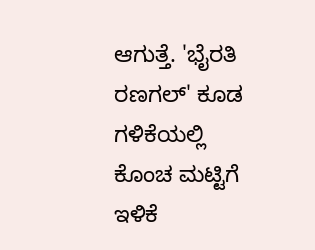ಆಗುತ್ತೆ. 'ಭೈರತಿ ರಣಗಲ್' ಕೂಡ ಗಳಿಕೆಯಲ್ಲಿ ಕೊಂಚ ಮಟ್ಟಿಗೆ ಇಳಿಕೆ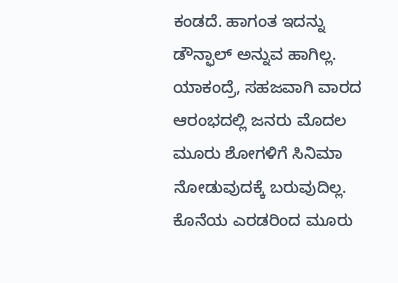ಕಂಡದೆ. ಹಾಗಂತ ಇದನ್ನು ಡೌನ್ಫಾಲ್ ಅನ್ನುವ ಹಾಗಿಲ್ಲ. ಯಾಕಂದ್ರೆ, ಸಹಜವಾಗಿ ವಾರದ ಆರಂಭದಲ್ಲಿ ಜನರು ಮೊದಲ ಮೂರು ಶೋಗಳಿಗೆ ಸಿನಿಮಾ ನೋಡುವುದಕ್ಕೆ ಬರುವುದಿಲ್ಲ. ಕೊನೆಯ ಎರಡರಿಂದ ಮೂರು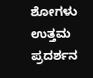ಶೋಗಳು ಉತ್ತಮ ಪ್ರದರ್ಶನ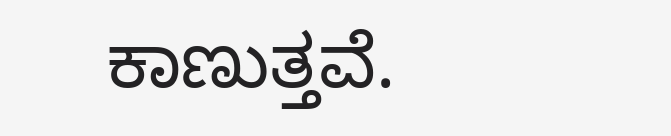ಕಾಣುತ್ತವೆ.